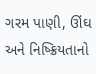ગરમ પાણી, ઊંઘ અને નિષ્ક્રિયતાનો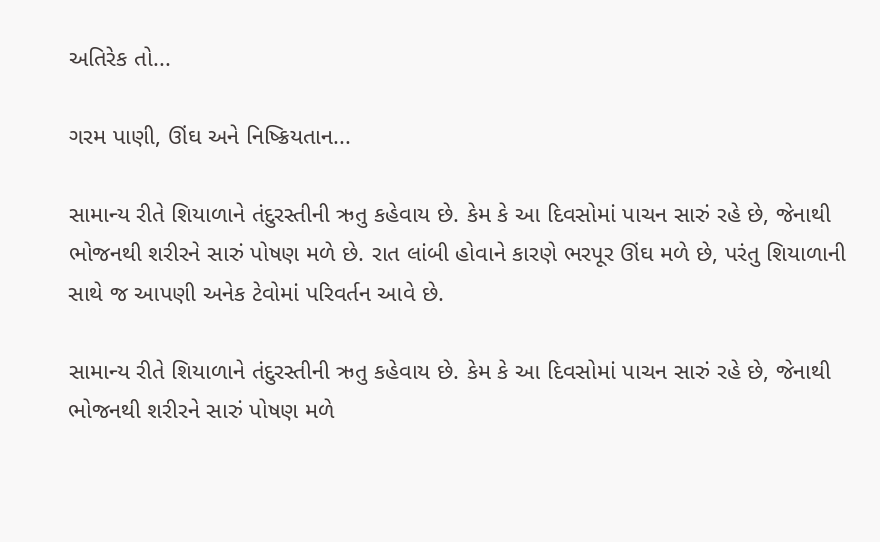અતિરેક તો...

ગરમ પાણી, ઊંઘ અને નિષ્ક્રિયતાન...

સામાન્ય રીતે શિયાળાને તંદુરસ્તીની ઋતુ કહેવાય છે. કેમ કે આ દિવસોમાં પાચન સારું રહે છે, જેનાથી ભોજનથી શરીરને સારું પોષણ મળે છે. રાત લાંબી હોવાને કારણે ભરપૂર ઊંઘ મળે છે, પરંતુ શિયાળાની સાથે જ આપણી અનેક ટેવોમાં પરિવર્તન આવે છે.

સામાન્ય રીતે શિયાળાને તંદુરસ્તીની ઋતુ કહેવાય છે. કેમ કે આ દિવસોમાં પાચન સારું રહે છે, જેનાથી ભોજનથી શરીરને સારું પોષણ મળે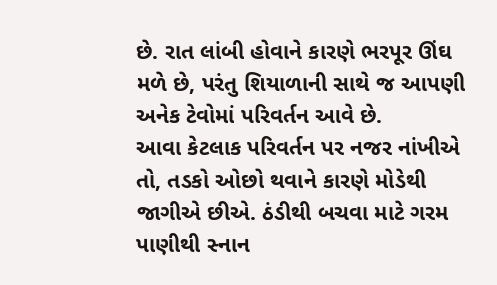છે. રાત લાંબી હોવાને કારણે ભરપૂર ઊંઘ મળે છે, પરંતુ શિયાળાની સાથે જ આપણી અનેક ટેવોમાં પરિવર્તન આવે છે.
આવા કેટલાક પરિવર્તન પર નજર નાંખીએ તો, તડકો ઓછો થવાને કારણે મોડેથી જાગીએ છીએ. ઠંડીથી બચવા માટે ગરમ પાણીથી સ્નાન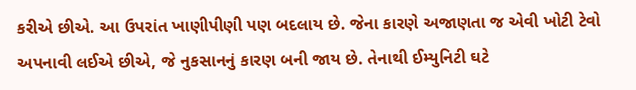કરીએ છીએ. આ ઉપરાંત ખાણીપીણી પણ બદલાય છે. જેના કારણે અજાણતા જ એવી ખોટી ટેવો અપનાવી લઈએ છીએ, જે નુકસાનનું કારણ બની જાય છે. તેનાથી ઈમ્યુનિટી ઘટે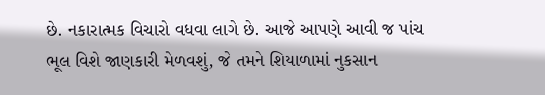છે. નકારાત્મક વિચારો વધવા લાગે છે. આજે આપણે આવી જ પાંચ ભૂલ વિશે જાણકારી મેળવશું, જે તમને શિયાળામાં નુકસાન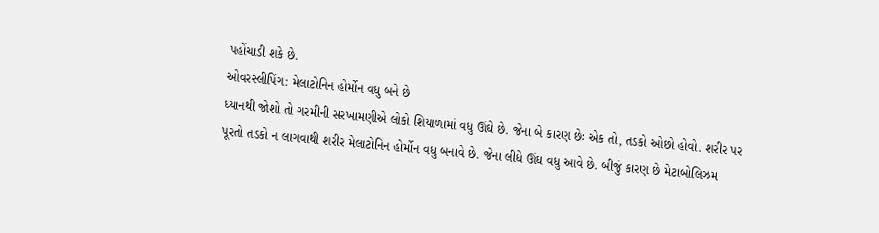પહોંચાડી શકે છે.
ઓવરસ્લીપિંગ: મેલાટોનિન હોર્મોન વધુ બને છે
ધ્યાનથી જોશો તો ગરમીની સરખામણીએ લોકો શિયાળામાં વધુ ઊંઘે છે. જેના બે કારણ છેઃ એક તો, તડકો ઓછો હોવો. શરીર પર પૂરતો તડકો ન લાગવાથી શરીર મેલાટોનિન હોર્મોન વધુ બનાવે છે. જેના લીધે ઊંઘ વધુ આવે છે. બીજું કારણ છે મેટાબોલિઝમ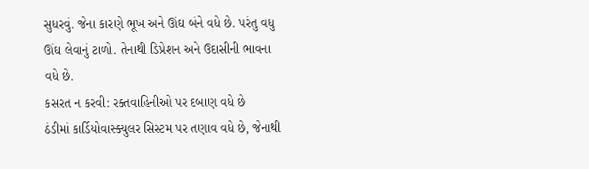સુધરવું. જેના કારણે ભૂખ અને ઊંઘ બંને વધે છે. પરંતુ વધુ ઊંઘ લેવાનું ટાળો. તેનાથી ડિપ્રેશન અને ઉદાસીની ભાવના વધે છે.
કસરત ન કરવી: રક્તવાહિનીઓ પર દબાણ વધે છે
ઠંડીમાં કાર્ડિયોવાસ્ક્યુલર સિસ્ટમ પર તણાવ વધે છે, જેનાથી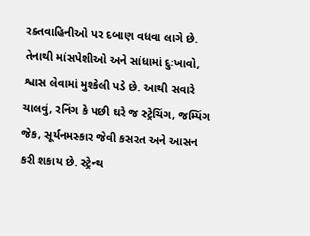રક્તવાહિનીઓ પર દબાણ વધવા લાગે છે. તેનાથી માંસપેશીઓ અને સાંધામાં દુઃખાવો, શ્વાસ લેવામાં મુશ્કેલી પડે છે. આથી સવારે ચાલવું, રનિંગ કે પછી ઘરે જ સ્ટ્રેચિંગ, જમ્પિંગ જેક, સૂર્યનમસ્કાર જેવી કસરત અને આસન કરી શકાય છે. સ્ટ્રેન્થ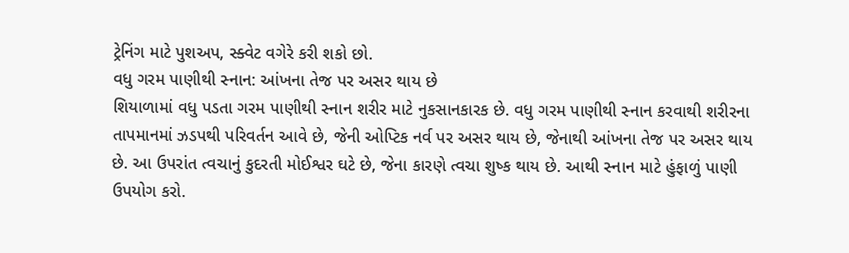ટ્રેનિંગ માટે પુશઅપ, સ્ક્વેટ વગેરે કરી શકો છો.
વધુ ગરમ પાણીથી સ્નાન: આંખના તેજ પર અસર થાય છે
શિયાળામાં વધુ પડતા ગરમ પાણીથી સ્નાન શરીર માટે નુકસાનકારક છે. વધુ ગરમ પાણીથી સ્નાન કરવાથી શરીરના તાપમાનમાં ઝડપથી પરિવર્તન આવે છે, જેની ઓપ્ટિક નર્વ પર અસર થાય છે, જેનાથી આંખના તેજ પર અસર થાય છે. આ ઉપરાંત ત્વચાનું કુદરતી મોઈશ્વર ઘટે છે, જેના કારણે ત્વચા શુષ્ક થાય છે. આથી સ્નાન માટે હુંફાળું પાણી ઉપયોગ કરો.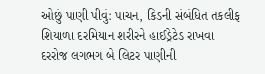ઓછું પાણી પીવું: પાચન, કિડની સંબંધિત તકલીફ
શિયાળા દરમિયાન શરીરને હાઈડ્રેટેડ રાખવા દરરોજ લગભગ બે લિટર પાણીની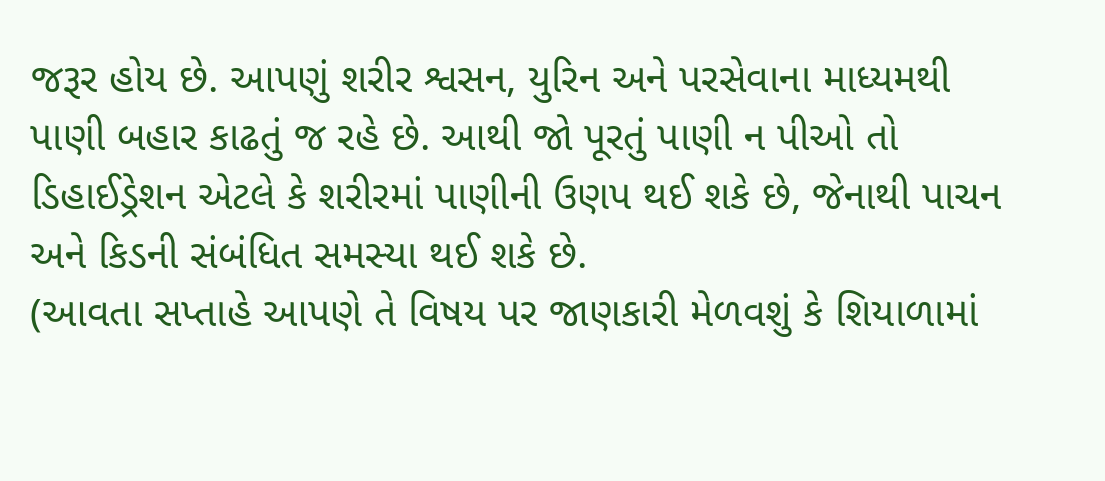જરૂર હોય છે. આપણું શરીર શ્વસન, યુરિન અને પરસેવાના માધ્યમથી પાણી બહાર કાઢતું જ રહે છે. આથી જો પૂરતું પાણી ન પીઓ તો ડિહાઈડ્રેશન એટલે કે શરીરમાં પાણીની ઉણપ થઈ શકે છે, જેનાથી પાચન અને કિડની સંબંધિત સમસ્યા થઈ શકે છે.
(આવતા સપ્તાહે આપણે તે વિષય પર જાણકારી મેળવશું કે શિયાળામાં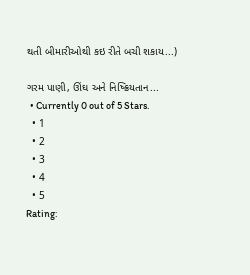થતી બીમારીઓથી કઇ રીતે બચી શકાય...)

ગરમ પાણી, ઊંઘ અને નિષ્ક્રિયતાન...
  • Currently 0 out of 5 Stars.
  • 1
  • 2
  • 3
  • 4
  • 5
Rating: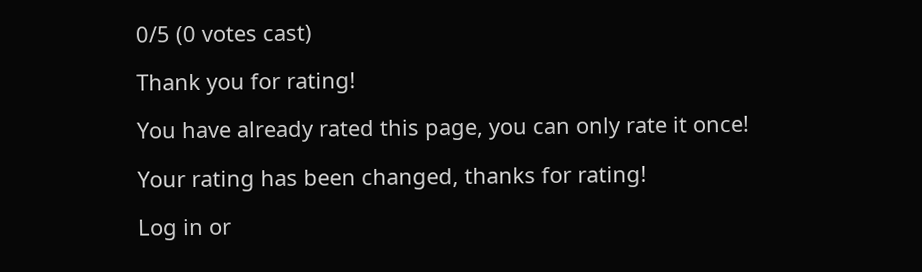0/5 (0 votes cast)

Thank you for rating!

You have already rated this page, you can only rate it once!

Your rating has been changed, thanks for rating!

Log in or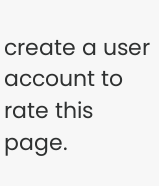create a user account to rate this page.